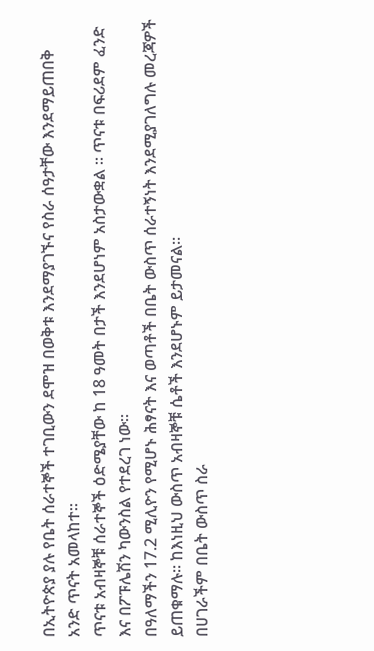በኢትዮጵያ ያሉ የቤት ሰራተኞች ተገቢውን ደሞዝ በወቅቱ እንደማያገኙና የስራ ሰዓታቸው እንደማይጠበቅ አንድ ጥናት አመላከተ።
ጥናቱ አብዛኞቹ ሰራተኞች ዕድሜያቸው ከ 18 ዓመት በታች እንደሆነም አስታውቋል ። ጥናቱ በፍሪደም ፈንድ እና በፖፑሌሽን ካውንስል የተደረገ ነው።
በዓለማችን 17.2 ሚሊዮን የሚሆኑ ሕፃናት እና ወጣቶች በቤት ውስጥ ሰራተኝነት እንደሚያገለግሉ መረጃዎች ይጠቁማሉ። ከእነዚህ ውስጥ አብዛኞቹ ሴቶች እንደሆኑም ይታመናል።
በሀገራችም በቤት ውስጥ ስራ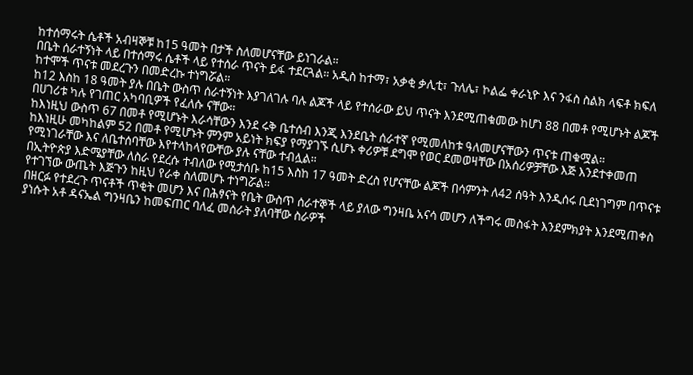ከተሰማሩት ሴቶች አብዛኞቹ ከ15 ዓመት በታች ስለመሆናቸው ይነገራል።
በቤት ሰራተኝነት ላይ በተሰማሩ ሴቶች ላይ የተሰራ ጥናት ይፋ ተደርጓል። አዲስ ከተማ፣ አቃቂ ቃሊቲ፣ ጉለሌ፣ ኮልፌ ቀራኒዮ እና ንፋስ ስልክ ላፍቶ ክፍለ ከተሞች ጥናቱ መደረጉን በመድረኩ ተነግሯል።
ከ12 እስከ 18 ዓመት ያሉ በቤት ውስጥ ሰራተኝነት እያገለገሉ ባሉ ልጆች ላይ የተሰራው ይህ ጥናት እንደሚጠቁመው ከሆነ 88 በመቶ የሚሆኑት ልጆች በሀገሪቱ ካሉ የገጠር አካባቢዎች የፈለሱ ናቸው።
ከእነዚህ ውስጥ 67 በመቶ የሚሆኑት እራሳቸውን እንደ ሩቅ ቤተሰብ እንጂ እንደቤት ሰራተኛ የሚመለከቱ ዓለመሆናቸውን ጥናቱ ጠቁሟል።
ከእነዚሁ መካከልም 52 በመቶ የሚሆኑት ምንም አይነት ክፍያ የማያገኙ ሲሆኑ ቀሪዎቹ ደግሞ የወር ደመወዛቸው በአሰሪዎቻቸው እጅ እንደተቀመጠ የሚነገራቸው እና ለቤተሰባቸው እየተላከላየውቸው ያሉ ናቸው ተብሏል።
በኢትዮጵያ እድሜያቸው ለስራ የደረሱ ተብለው የሚታሰቡ ከ15 እስከ 17 ዓመት ድረስ የሆናቸው ልጆች በሳምንት ለ42 ሰዓት እንዲሰሩ ቢደነገግም በጥናቱ የተገኘው ውጤት እጅጉን ከዚህ የራቀ ስለመሆኑ ተነግሯል።
በዘርፉ የተደረጉ ጥናቶች ጥቂት መሆን እና በሕፃናት የቤት ውስጥ ሰራተኞች ላይ ያለው ግንዛቤ አናሳ መሆን ለችግሩ መስፋት እንደምክያት እንደሚጠቀስ ያነሱት አቶ ዳናኤል ግንዛቤን ከመፍጠር ባለፈ መሰራት ያለባቸው ስራዎች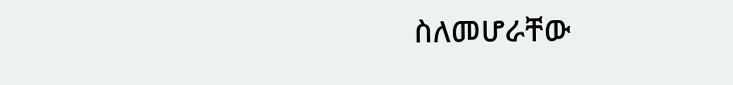ስለመሆራቸው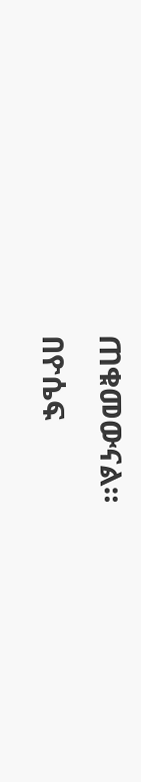ጠቁመውናል።
በዮሴፍ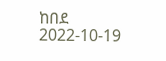ከበደ
2022-10-19